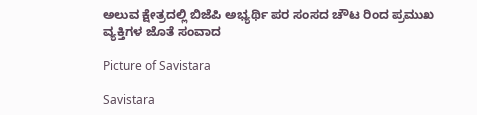ಅಲುವ ಕ್ಷೇತ್ರದಲ್ಲಿ ಬಿಜೆಪಿ ಅಭ್ಯರ್ಥಿ ಪರ ಸಂಸದ ಚೌಟ ರಿಂದ ಪ್ರಮುಖ ವ್ಯಕ್ತಿಗಳ ಜೊತೆ ಸಂವಾದ

Picture of Savistara

Savistara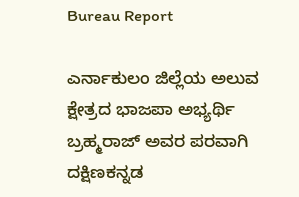Bureau Report

ಎರ್ನಾಕುಲಂ ಜಿಲ್ಲೆಯ ಅಲುವ ಕ್ಷೇತ್ರದ ಭಾಜಪಾ ಅಭ್ಯರ್ಥಿ ಬ್ರಹ್ಮರಾಜ್ ಅವರ ಪರವಾಗಿ ದಕ್ಷಿಣಕನ್ನಡ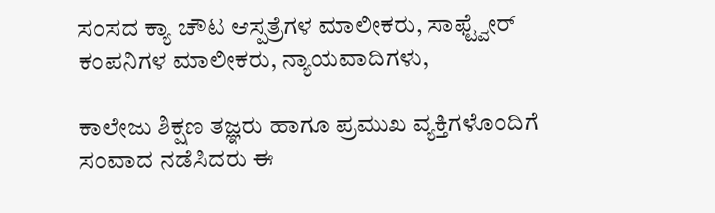ಸಂಸದ ಕ್ಯಾ ಚೌಟ ಆಸ್ಪತ್ರೆಗಳ ಮಾಲೀಕರು, ಸಾಫ್ಟ್ವೇರ್ ಕಂಪನಿಗಳ ಮಾಲೀಕರು, ನ್ಯಾಯವಾದಿಗಳು,

ಕಾಲೇಜು ಶಿಕ್ಷಣ ತಜ್ಞರು ಹಾಗೂ ಪ್ರಮುಖ ವ್ಯಕ್ತಿಗಳೊಂದಿಗೆ ಸಂವಾದ ನಡೆಸಿದರು ಈ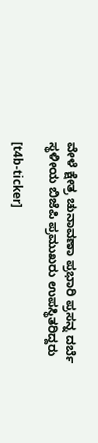ವೇಳೆ ಕ್ಷೇತ್ರ ಚುನಾವಣಾ ಪ್ರಭಾರಿ ಪ್ರಸನ್ನ ದರ್ಬೆ ಸ್ಥಳೀಯ ಬಿಜೆಪಿ ಪ್ರಮುಖರು ಉಪಸ್ಥಿತರಿದ್ದರು

[t4b-ticker]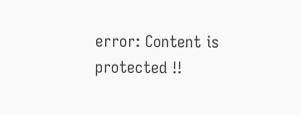error: Content is protected !!